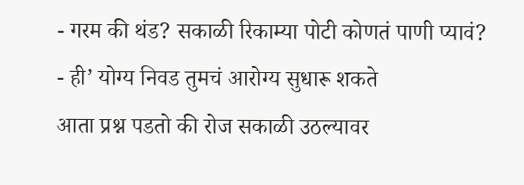- गरम की थंड? सकाळी रिकाम्या पोटी कोणतं पाणी प्यावं?
- ही’ योग्य निवड तुमचं आरोग्य सुधारू शकते
आता प्रश्न पडतो की रोज सकाळी उठल्यावर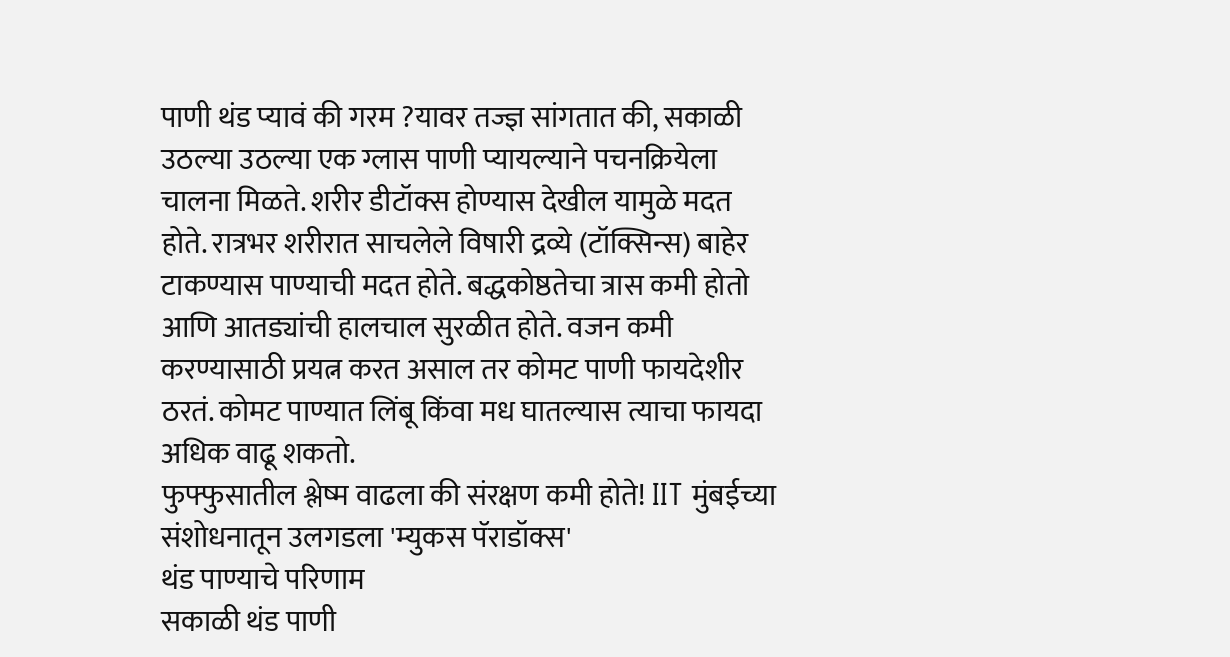पाणी थंड प्यावं की गरम ?यावर तज्ज्ञ सांगतात की, सकाळी उठल्या उठल्या एक ग्लास पाणी प्यायल्याने पचनक्रियेला चालना मिळते. शरीर डीटॉक्स होण्यास देखील यामुळे मदत होते. रात्रभर शरीरात साचलेले विषारी द्रव्ये (टॉक्सिन्स) बाहेर टाकण्यास पाण्याची मदत होते. बद्धकोष्ठतेचा त्रास कमी होतो आणि आतड्यांची हालचाल सुरळीत होते. वजन कमी करण्यासाठी प्रयत्न करत असाल तर कोमट पाणी फायदेशीर ठरतं. कोमट पाण्यात लिंबू किंवा मध घातल्यास त्याचा फायदा अधिक वाढू शकतो.
फुफ्फुसातील श्लेष्म वाढला की संरक्षण कमी होते! IIT मुंबईच्या संशोधनातून उलगडला 'म्युकस पॅराडॉक्स'
थंड पाण्याचे परिणाम
सकाळी थंड पाणी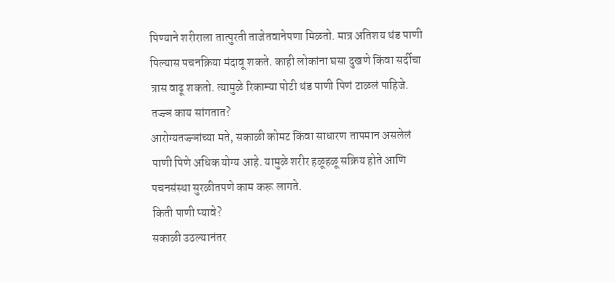पिण्याने शरीराला तात्पुरती ताजेतवानेपणा मिळतो. मात्र अतिशय थंड पाणी पिल्यास पचनक्रिया मंदावू शकते. काही लोकांना घसा दुखणे किंवा सर्दीचा त्रास वाढू शकतो. त्यामुळे रिकाम्या पोटी थंड पाणी पिणं टाळलं पाहिजे.
तज्ज्ञ काय सांगतात?
आरोग्यतज्ज्ञांच्या मते, सकाळी कोमट किंवा साधारण तापमान असलेलं पाणी पिणे अधिक योग्य आहे. यामुळे शरीर हळूहळू सक्रिय होते आणि पचनसंस्था सुरळीतपणे काम करू लागते.
किती पाणी प्यावे?
सकाळी उठल्यानंतर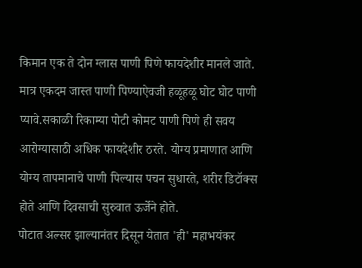किमान एक ते दोन ग्लास पाणी पिणे फायदेशीर मानले जाते. मात्र एकदम जास्त पाणी पिण्याऐवजी हळूहळू घोट घोट पाणी प्यावे.सकाळी रिकाम्या पोटी कोमट पाणी पिणे ही सवय आरोग्यासाठी अधिक फायदेशीर ठरते. योग्य प्रमाणात आणि योग्य तापमानाचे पाणी पिल्यास पचन सुधारते, शरीर डिटॉक्स होते आणि दिवसाची सुरुवात ऊर्जेने होते.
पोटात अल्सर झाल्यानंतर दिसून येतात 'ही' महाभयंकर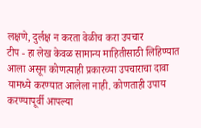लक्षणे, दुर्लक्ष न करता वेळीच करा उपचार
टीप - हा लेख केवळ सामान्य माहितीसाठी लिहिण्यात आला असून कोणत्याही प्रकारच्या उपचाराचा दावा यामध्ये करण्यात आलेला नाही. कोणताही उपाय करण्यापूर्वी आपल्या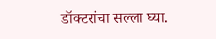डॉक्टरांचा सल्ला घ्या.